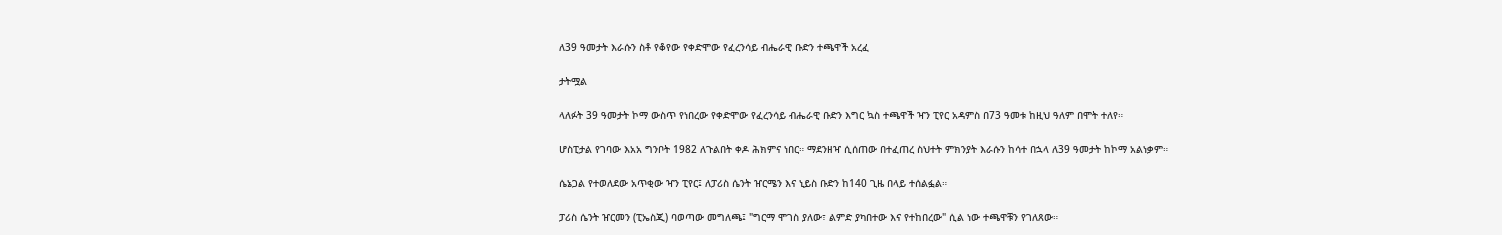ለ39 ዓመታት እራሱን ስቶ የቆየው የቀድሞው የፈረንሳይ ብሔራዊ ቡድን ተጫዋች አረፈ

ታትሟል

ላለፉት 39 ዓመታት ኮማ ውስጥ የነበረው የቀድሞው የፈረንሳይ ብሔራዊ ቡድን እግር ኳስ ተጫዋች ዣን ፒየር አዳምስ በ73 ዓመቱ ከዚህ ዓለም በሞት ተለየ።

ሆስፒታል የገባው እአአ ግንቦት 1982 ለጉልበት ቀዶ ሕክምና ነበር። ማደንዘዣ ሲሰጠው በተፈጠረ ስህተት ምክንያት እራሱን ከሳተ በኋላ ለ39 ዓመታት ከኮማ አልነቃም።

ሴኔጋል የተወለደው አጥቂው ዣን ፒየር፤ ለፓሪስ ሴንት ዠርሜን እና ኒይስ ቡድን ከ140 ጊዜ በላይ ተሰልፏል።

ፓሪስ ሴንት ዠርመን (ፒኤስጂ) ባወጣው መግለጫ፤ "ግርማ ሞገስ ያለው፣ ልምድ ያካበተው እና የተከበረው" ሲል ነው ተጫዋቹን የገለጸው።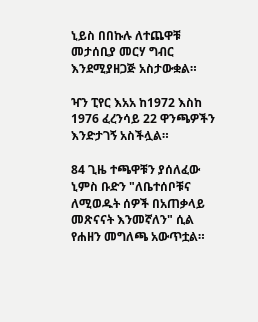ኒይስ በበኩሉ ለተጨዋቹ መታሰቢያ መርሃ ግብር እንደሚያዘጋጅ አስታውቋል።

ዣን ፒየር እአአ ከ1972 እስከ 1976 ፈረንሳይ 22 ዋንጫዎችን እንድታገኝ አስችሏል።

84 ጊዜ ተጫዋቹን ያሰለፈው ኒምስ ቡድን "ለቤተሰቦቹና ለሚወዱት ሰዎች በአጠቃላይ መጽናናት እንመኛለን" ሲል የሐዘን መግለጫ አውጥቷል።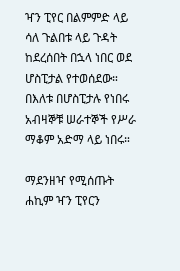ዣን ፒየር በልምምድ ላይ ሳለ ጉልበቱ ላይ ጉዳት ከደረሰበት በኋላ ነበር ወደ ሆስፒታል የተወሰደው። በእለቱ በሆስፒታሉ የነበሩ አብዛኞቹ ሠራተኞች የሥራ ማቆም አድማ ላይ ነበሩ።

ማደንዘዣ የሚሰጡት ሐኪም ዣን ፒየርን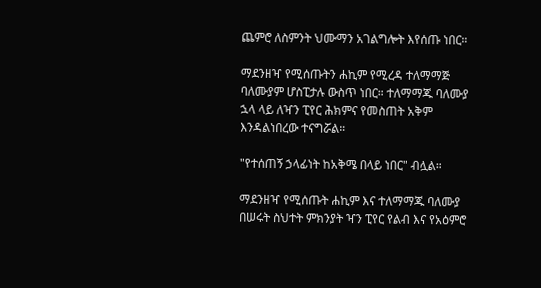ጨምሮ ለስምንት ህሙማን አገልግሎት እየሰጡ ነበር።

ማደንዘዣ የሚሰጡትን ሐኪም የሚረዳ ተለማማጅ ባለሙያም ሆስፒታሉ ውስጥ ነበር። ተለማማጁ ባለሙያ ኋላ ላይ ለዣን ፒየር ሕክምና የመስጠት አቅም እንዳልነበረው ተናግሯል።

"የተሰጠኝ ኃላፊነት ከአቅሜ በላይ ነበር" ብሏል።

ማደንዘዣ የሚሰጡት ሐኪም እና ተለማማጁ ባለሙያ በሠሩት ስህተት ምክንያት ዣን ፒየር የልብ እና የአዕምሮ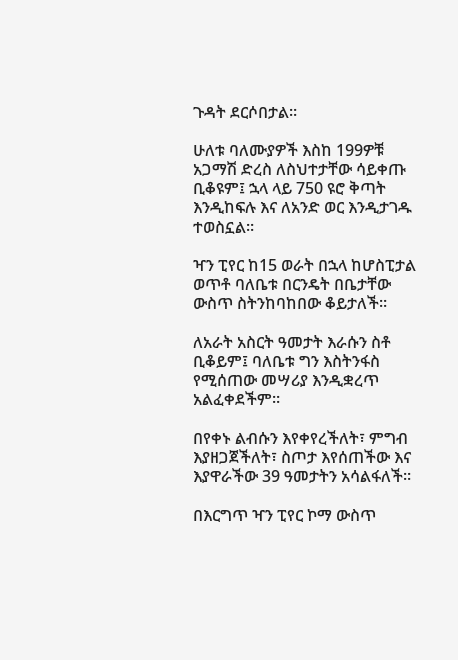ጉዳት ደርሶበታል።

ሁለቱ ባለሙያዎች እስከ 199ዎቹ አጋማሽ ድረስ ለስህተታቸው ሳይቀጡ ቢቆዩም፤ ኋላ ላይ 750 ዩሮ ቅጣት እንዲከፍሉ እና ለአንድ ወር እንዲታገዱ ተወስኗል።

ዣን ፒየር ከ15 ወራት በኋላ ከሆስፒታል ወጥቶ ባለቤቱ በርንዴት በቤታቸው ውስጥ ስትንከባከበው ቆይታለች።

ለአራት አስርት ዓመታት እራሱን ስቶ ቢቆይም፤ ባለቤቱ ግን እስትንፋስ የሚሰጠው መሣሪያ እንዲቋረጥ አልፈቀደችም።

በየቀኑ ልብሱን እየቀየረችለት፣ ምግብ እያዘጋጀችለት፣ ስጦታ እየሰጠችው እና እያዋራችው 39 ዓመታትን አሳልፋለች።

በእርግጥ ዣን ፒየር ኮማ ውስጥ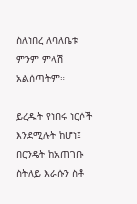ስለነበረ ለባለቤቱ ምንም ምላሽ አልሰጣትም።

ይረዱት የነበሩ ነርሶች እንደሚሉት ከሆነ፤ በርንዴት ከአጠገቡ ስትለይ እራሱን ስቶ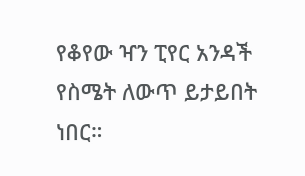የቆየው ዣን ፒየር አንዳች የስሜት ለውጥ ይታይበት ነበር።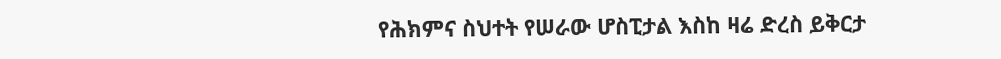የሕክምና ስህተት የሠራው ሆስፒታል እስከ ዛሬ ድረስ ይቅርታ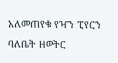አለመጠየቁ የዣን ፒየርን ባለቤት ዘወትር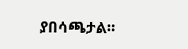ያበሳጫታል።